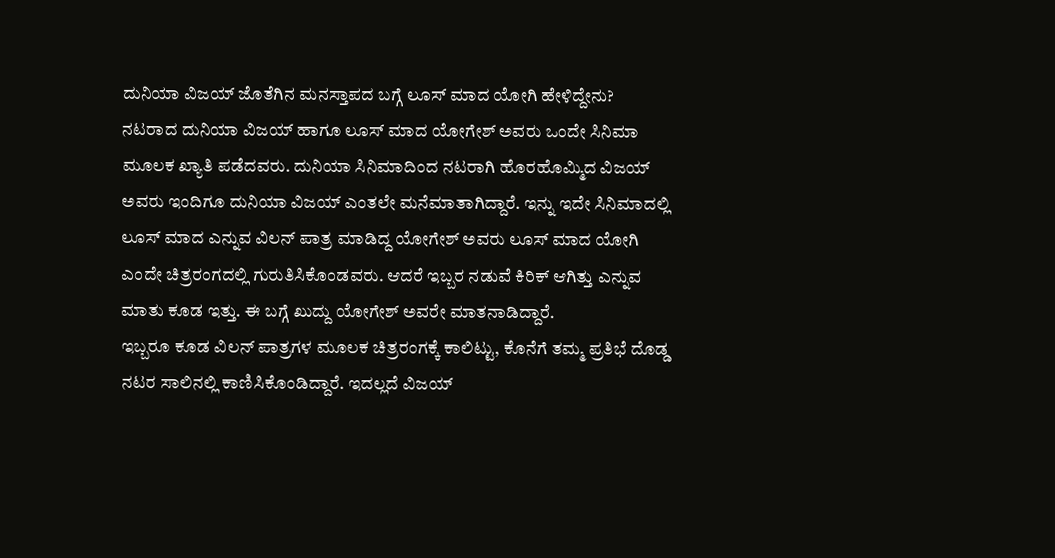ದುನಿಯಾ ವಿಜಯ್ ಜೊತೆಗಿನ ಮನಸ್ತಾಪದ ಬಗ್ಗೆ ಲೂಸ್ ಮಾದ ಯೋಗಿ ಹೇಳಿದ್ದೇನು?
ನಟರಾದ ದುನಿಯಾ ವಿಜಯ್ ಹಾಗೂ ಲೂಸ್ ಮಾದ ಯೋಗೇಶ್ ಅವರು ಒಂದೇ ಸಿನಿಮಾ ಮೂಲಕ ಖ್ಯಾತಿ ಪಡೆದವರು. ದುನಿಯಾ ಸಿನಿಮಾದಿಂದ ನಟರಾಗಿ ಹೊರಹೊಮ್ಮಿದ ವಿಜಯ್ ಅವರು ಇಂದಿಗೂ ದುನಿಯಾ ವಿಜಯ್ ಎಂತಲೇ ಮನೆಮಾತಾಗಿದ್ದಾರೆ. ಇನ್ನು ಇದೇ ಸಿನಿಮಾದಲ್ಲಿ ಲೂಸ್ ಮಾದ ಎನ್ನುವ ವಿಲನ್ ಪಾತ್ರ ಮಾಡಿದ್ದ ಯೋಗೇಶ್ ಅವರು ಲೂಸ್ ಮಾದ ಯೋಗಿ ಎಂದೇ ಚಿತ್ರರಂಗದಲ್ಲಿ ಗುರುತಿಸಿಕೊಂಡವರು. ಆದರೆ ಇಬ್ಬರ ನಡುವೆ ಕಿರಿಕ್ ಆಗಿತ್ತು ಎನ್ನುವ ಮಾತು ಕೂಡ ಇತ್ತು. ಈ ಬಗ್ಗೆ ಖುದ್ದು ಯೋಗೇಶ್ ಅವರೇ ಮಾತನಾಡಿದ್ದಾರೆ.
ಇಬ್ಬರೂ ಕೂಡ ವಿಲನ್ ಪಾತ್ರಗಳ ಮೂಲಕ ಚಿತ್ರರಂಗಕ್ಕೆ ಕಾಲಿಟ್ಟು, ಕೊನೆಗೆ ತಮ್ಮ ಪ್ರತಿಭೆ ದೊಡ್ಡ ನಟರ ಸಾಲಿನಲ್ಲಿ ಕಾಣಿಸಿಕೊಂಡಿದ್ದಾರೆ. ಇದಲ್ಲದೆ ವಿಜಯ್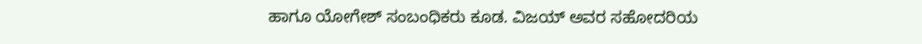ಹಾಗೂ ಯೋಗೇಶ್ ಸಂಬಂಧಿಕರು ಕೂಡ. ವಿಜಯ್ ಅವರ ಸಹೋದರಿಯ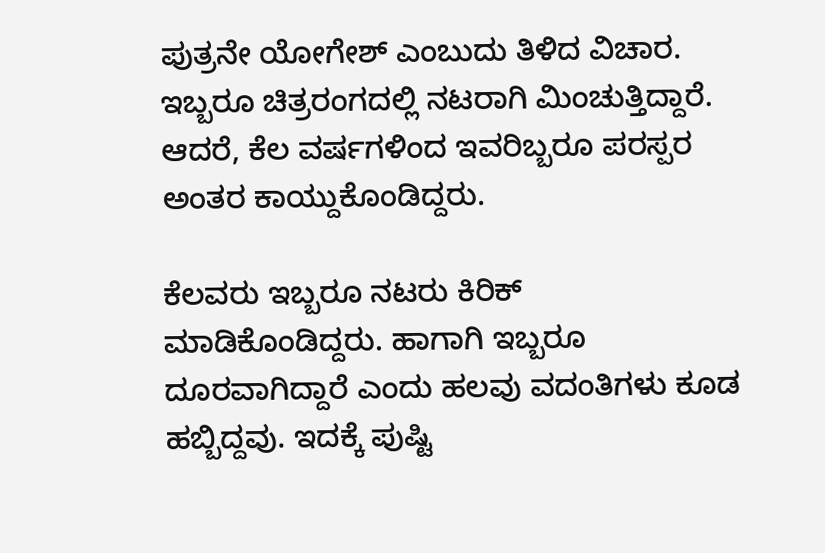ಪುತ್ರನೇ ಯೋಗೇಶ್ ಎಂಬುದು ತಿಳಿದ ವಿಚಾರ. ಇಬ್ಬರೂ ಚಿತ್ರರಂಗದಲ್ಲಿ ನಟರಾಗಿ ಮಿಂಚುತ್ತಿದ್ದಾರೆ. ಆದರೆ, ಕೆಲ ವರ್ಷಗಳಿಂದ ಇವರಿಬ್ಬರೂ ಪರಸ್ಪರ ಅಂತರ ಕಾಯ್ದುಕೊಂಡಿದ್ದರು.

ಕೆಲವರು ಇಬ್ಬರೂ ನಟರು ಕಿರಿಕ್ ಮಾಡಿಕೊಂಡಿದ್ದರು. ಹಾಗಾಗಿ ಇಬ್ಬರೂ ದೂರವಾಗಿದ್ದಾರೆ ಎಂದು ಹಲವು ವದಂತಿಗಳು ಕೂಡ ಹಬ್ಬಿದ್ದವು. ಇದಕ್ಕೆ ಪುಷ್ಟಿ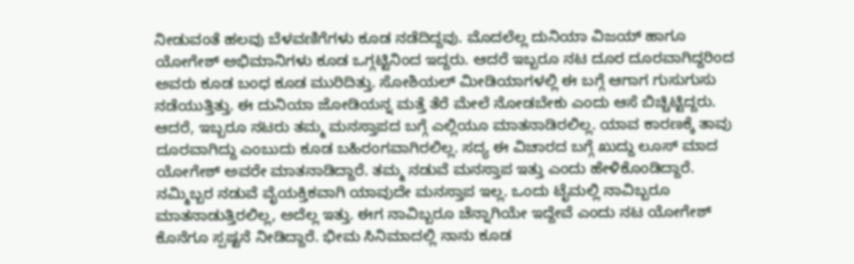ನೀಡುವಂತೆ ಹಲವು ಬೆಳವಣಿಗೆಗಳು ಕೂಡ ನಡೆದಿದ್ದವು. ಮೊದಲೆಲ್ಲ ದುನಿಯಾ ವಿಜಯ್ ಹಾಗೂ ಯೋಗೇಶ್ ಅಭಿಮಾನಿಗಳು ಕೂಡ ಒಗ್ಗಟ್ಟಿನಿಂದ ಇದ್ದರು. ಆದರೆ ಇಬ್ಬರೂ ನಟ ದೂರ ದೂರವಾಗಿದ್ದರಿಂದ ಅವರು ಕೂಡ ಬಂಧ ಕೂಡ ಮುರಿದಿತ್ತು. ಸೋಶಿಯಲ್ ಮೀಡಿಯಾಗಳಲ್ಲಿ ಈ ಬಗ್ಗೆ ಆಗಾಗ ಗುಸುಗುಸು ನಡೆಯುತ್ತಿತ್ತು. ಈ ದುನಿಯಾ ಜೋಡಿಯನ್ನ ಮತ್ತೆ ತೆರೆ ಮೇಲೆ ನೋಡಬೇಕು ಎಂದು ಆಸೆ ಬಿಚ್ಚಿಟ್ಟಿದ್ದರು.
ಆದರೆ, ಇಬ್ಬರೂ ನಟರು ತಮ್ಮ ಮನಸ್ತಾಪದ ಬಗ್ಗೆ ಎಲ್ಲಿಯೂ ಮಾತನಾಡಿರಲಿಲ್ಲ. ಯಾವ ಕಾರಣಕ್ಕೆ ತಾವು ದೂರವಾಗಿದ್ದು ಎಂಬುದು ಕೂಡ ಬಹಿರಂಗವಾಗಿರಲಿಲ್ಲ. ಸದ್ಯ ಈ ವಿಚಾರದ ಬಗ್ಗೆ ಖುದ್ದು ಲೂಸ್ ಮಾದ ಯೋಗೇಶ್ ಅವರೇ ಮಾತನಾಡಿದ್ದಾರೆ. ತಮ್ಮ ನಡುವೆ ಮನಸ್ತಾಪ ಇತ್ತು ಎಂದು ಹೇಳಿಕೊಂಡಿದ್ದಾರೆ.
ನಮ್ಮಿಬ್ಬರ ನಡುವೆ ವೈಯಕ್ತಿಕವಾಗಿ ಯಾವುದೇ ಮನಸ್ತಾಪ ಇಲ್ಲ. ಒಂದು ಟೈಮಲ್ಲಿ ನಾವಿಬ್ಬರೂ ಮಾತನಾಡುತ್ತಿರಲಿಲ್ಲ, ಅದೆಲ್ಲ ಇತ್ತು. ಈಗ ನಾವಿಬ್ಬರೂ ಚೆನ್ನಾಗಿಯೇ ಇದ್ದೇವೆ ಎಂದು ನಟ ಯೋಗೇಶ್ ಕೊನೆಗೂ ಸ್ಪಷ್ಟನೆ ನೀಡಿದ್ದಾರೆ. ಭೀಮ ಸಿನಿಮಾದಲ್ಲಿ ನಾನು ಕೂಡ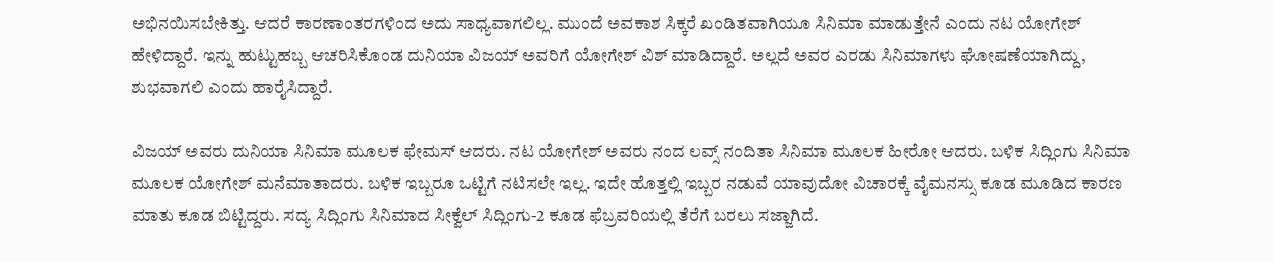ಅಭಿನಯಿಸಬೇಕಿತ್ತು. ಆದರೆ ಕಾರಣಾಂತರಗಳಿಂದ ಅದು ಸಾಧ್ಯವಾಗಲಿಲ್ಲ. ಮುಂದೆ ಅವಕಾಶ ಸಿಕ್ಕರೆ ಖಂಡಿತವಾಗಿಯೂ ಸಿನಿಮಾ ಮಾಡುತ್ತೇನೆ ಎಂದು ನಟ ಯೋಗೇಶ್ ಹೇಳಿದ್ದಾರೆ. ಇನ್ನು ಹುಟ್ಟುಹಬ್ಬ ಆಚರಿಸಿಕೊಂಡ ದುನಿಯಾ ವಿಜಯ್ ಅವರಿಗೆ ಯೋಗೇಶ್ ವಿಶ್ ಮಾಡಿದ್ದಾರೆ. ಅಲ್ಲದೆ ಅವರ ಎರಡು ಸಿನಿಮಾಗಳು ಘೋಷಣೆಯಾಗಿದ್ದು, ಶುಭವಾಗಲಿ ಎಂದು ಹಾರೈಸಿದ್ದಾರೆ.

ವಿಜಯ್ ಅವರು ದುನಿಯಾ ಸಿನಿಮಾ ಮೂಲಕ ಫೇಮಸ್ ಆದರು. ನಟ ಯೋಗೇಶ್ ಅವರು ನಂದ ಲವ್ಸ್ ನಂದಿತಾ ಸಿನಿಮಾ ಮೂಲಕ ಹೀರೋ ಆದರು. ಬಳಿಕ ಸಿದ್ಲಿಂಗು ಸಿನಿಮಾ ಮೂಲಕ ಯೋಗೇಶ್ ಮನೆಮಾತಾದರು. ಬಳಿಕ ಇಬ್ಬರೂ ಒಟ್ಟಿಗೆ ನಟಿಸಲೇ ಇಲ್ಲ. ಇದೇ ಹೊತ್ತಲ್ಲಿ ಇಬ್ಬರ ನಡುವೆ ಯಾವುದೋ ವಿಚಾರಕ್ಕೆ ವೈಮನಸ್ಸು ಕೂಡ ಮೂಡಿದ ಕಾರಣ ಮಾತು ಕೂಡ ಬಿಟ್ಟಿದ್ದರು. ಸದ್ಯ ಸಿದ್ಲಿಂಗು ಸಿನಿಮಾದ ಸೀಕ್ವೆಲ್ ಸಿದ್ಲಿಂಗು-2 ಕೂಡ ಫೆಬ್ರವರಿಯಲ್ಲಿ ತೆರೆಗೆ ಬರಲು ಸಜ್ಜಾಗಿದೆ.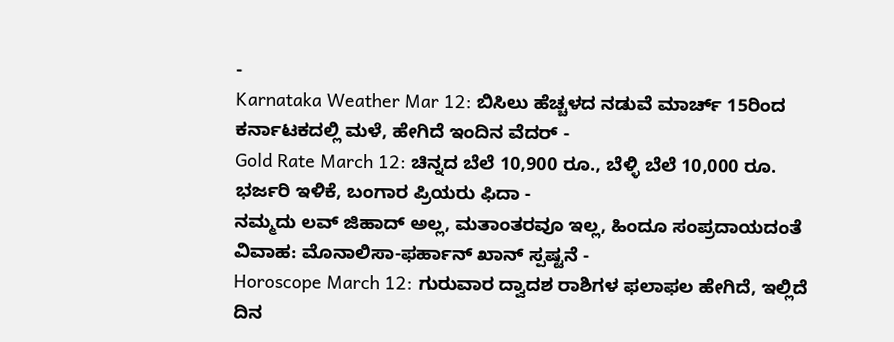-
Karnataka Weather Mar 12: ಬಿಸಿಲು ಹೆಚ್ಚಳದ ನಡುವೆ ಮಾರ್ಚ್ 15ರಿಂದ ಕರ್ನಾಟಕದಲ್ಲಿ ಮಳೆ, ಹೇಗಿದೆ ಇಂದಿನ ವೆದರ್ -
Gold Rate March 12: ಚಿನ್ನದ ಬೆಲೆ 10,900 ರೂ., ಬೆಳ್ಳಿ ಬೆಲೆ 10,000 ರೂ. ಭರ್ಜರಿ ಇಳಿಕೆ, ಬಂಗಾರ ಪ್ರಿಯರು ಫಿದಾ -
ನಮ್ಮದು ಲವ್ ಜಿಹಾದ್ ಅಲ್ಲ, ಮತಾಂತರವೂ ಇಲ್ಲ, ಹಿಂದೂ ಸಂಪ್ರದಾಯದಂತೆ ವಿವಾಹ: ಮೊನಾಲಿಸಾ-ಫರ್ಹಾನ್ ಖಾನ್ ಸ್ಪಷ್ಟನೆ -
Horoscope March 12: ಗುರುವಾರ ದ್ವಾದಶ ರಾಶಿಗಳ ಫಲಾಫಲ ಹೇಗಿದೆ, ಇಲ್ಲಿದೆ ದಿನ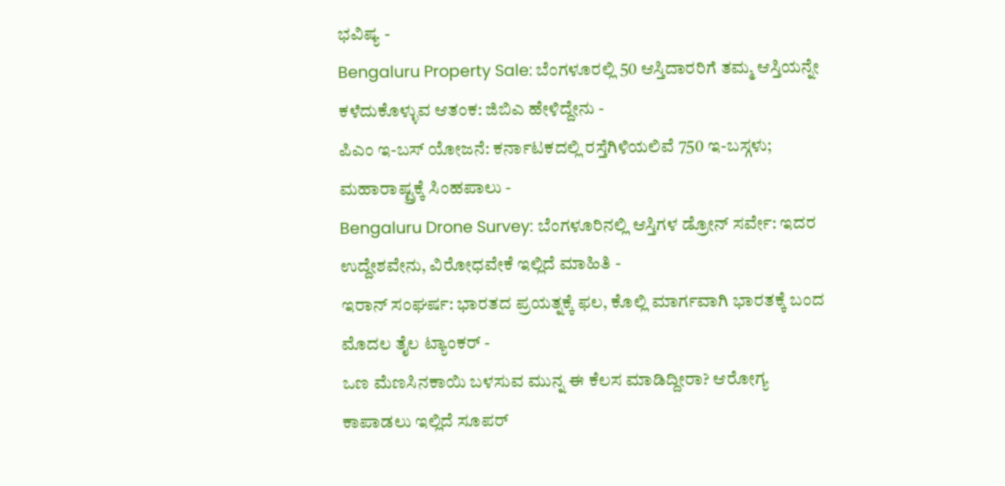ಭವಿಷ್ಯ -
Bengaluru Property Sale: ಬೆಂಗಳೂರಲ್ಲಿ 50 ಆಸ್ತಿದಾರರಿಗೆ ತಮ್ಮ ಆಸ್ತಿಯನ್ನೇ ಕಳೆದುಕೊಳ್ಳುವ ಆತಂಕ: ಜಿಬಿಎ ಹೇಳಿದ್ದೇನು -
ಪಿಎಂ ಇ-ಬಸ್ ಯೋಜನೆ: ಕರ್ನಾಟಕದಲ್ಲಿ ರಸ್ತೆಗಿಳಿಯಲಿವೆ 750 ಇ-ಬಸ್ಗಳು; ಮಹಾರಾಷ್ಟ್ರಕ್ಕೆ ಸಿಂಹಪಾಲು -
Bengaluru Drone Survey: ಬೆಂಗಳೂರಿನಲ್ಲಿ ಆಸ್ತಿಗಳ ಡ್ರೋನ್ ಸರ್ವೇ: ಇದರ ಉದ್ದೇಶವೇನು, ವಿರೋಧವೇಕೆ ಇಲ್ಲಿದೆ ಮಾಹಿತಿ -
ಇರಾನ್ ಸಂಘರ್ಷ: ಭಾರತದ ಪ್ರಯತ್ನಕ್ಕೆ ಫಲ, ಕೊಲ್ಲಿ ಮಾರ್ಗವಾಗಿ ಭಾರತಕ್ಕೆ ಬಂದ ಮೊದಲ ತೈಲ ಟ್ಯಾಂಕರ್ -
ಒಣ ಮೆಣಸಿನಕಾಯಿ ಬಳಸುವ ಮುನ್ನ ಈ ಕೆಲಸ ಮಾಡಿದ್ದೀರಾ? ಆರೋಗ್ಯ ಕಾಪಾಡಲು ಇಲ್ಲಿದೆ ಸೂಪರ್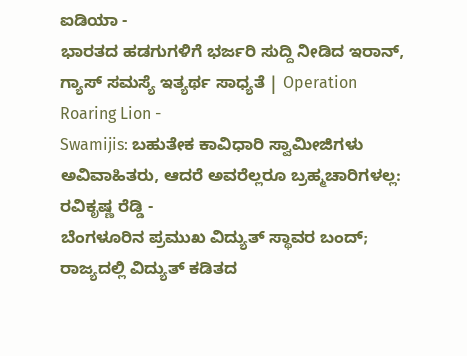ಐಡಿಯಾ -
ಭಾರತದ ಹಡಗುಗಳಿಗೆ ಭರ್ಜರಿ ಸುದ್ದಿ ನೀಡಿದ ಇರಾನ್, ಗ್ಯಾಸ್ ಸಮಸ್ಯೆ ಇತ್ಯರ್ಥ ಸಾಧ್ಯತೆ | Operation Roaring Lion -
Swamijis: ಬಹುತೇಕ ಕಾವಿಧಾರಿ ಸ್ವಾಮೀಜಿಗಳು ಅವಿವಾಹಿತರು, ಆದರೆ ಅವರೆಲ್ಲರೂ ಬ್ರಹ್ಮಚಾರಿಗಳಲ್ಲ: ರವಿಕೃಷ್ಣ ರೆಡ್ಡಿ -
ಬೆಂಗಳೂರಿನ ಪ್ರಮುಖ ವಿದ್ಯುತ್ ಸ್ಥಾವರ ಬಂದ್; ರಾಜ್ಯದಲ್ಲಿ ವಿದ್ಯುತ್ ಕಡಿತದ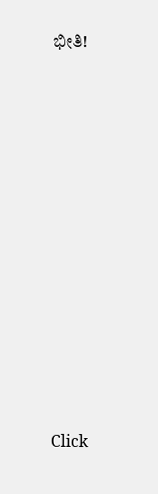ಭೀತಿ!












Click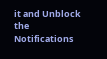it and Unblock the Notifications